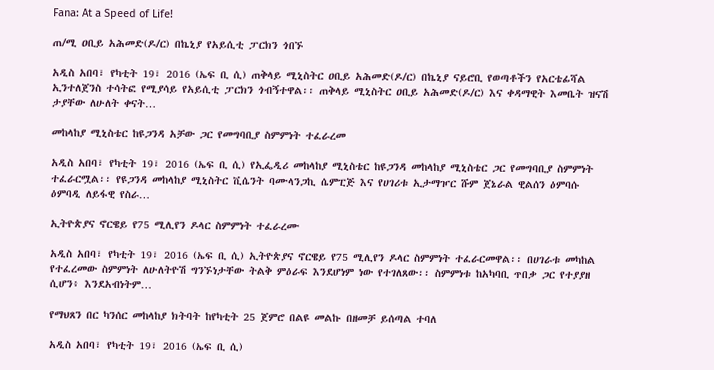Fana: At a Speed of Life!

ጠ/ሚ ዐቢይ አሕመድ(ዶ/ር) በኬኒያ የአይሲቲ ፓርክን ጎበኙ

አዲስ አበባ፣ የካቲት 19፣ 2016 (ኤፍ ቢ ሲ) ጠቅላይ ሚኒስትር ዐቢይ አሕመድ(ዶ/ር) በኬኒያ ናይሮቢ የወጣቶችን የአርቴፊሻል ኢንተለጀንስ ተሳትፎ የሚያሳይ የአይሲቲ ፓርክን ጎብኝተዋል፡፡ ጠቅላይ ሚኒስትር ዐቢይ አሕመድ(ዶ/ር) እና ቀዳማዊት እመቤት ዝናሽ ታያቸው ለሁለት ቀናት…

መከላከያ ሚኒስቴር ከዩጋንዳ አቻው ጋር የመግባቢያ ስምምነት ተፈራረመ

አዲስ አበባ፣ የካቲት 19፣ 2016 (ኤፍ ቢ ሲ) የኢፌዲሪ መከላከያ ሚኒስቴር ከዩጋንዳ መከላከያ ሚኒስቴር ጋር የመግባቢያ ስምምነት ተፈራርሟል፡፡ የዩጋንዳ መከላከያ ሚኒስትር ቪሴንት ባሙላንጋኪ ሴምፒጅ እና የሀገሪቱ ኢታማዦር ሹም ጀኔራል ዊልሰን ዕምባሱ ዕምባዲ ለይፋዊ የስራ…

ኢትዮጵያና ኖርዌይ የ75 ሚሊየን ዶላር ስምምነት ተፈራረሙ

አዲስ አበባ፣ የካቲት 19፣ 2016 (ኤፍ ቢ ሲ) ኢትዮጵያና ኖርዌይ የ75 ሚሊየን ዶላር ስምምነት ተፈራርመዋል፡፡ በሀገራቱ መካከል የተፈረመው ስምምነት ለሁለትዮሽ ግንኙነታቸው ትልቅ ምዕራፍ እንደሆነም ነው የተገለጸው፡፡ ስምምነቱ ከአካባቢ ጥበቃ ጋር የተያያዘ ሲሆን፥ እንደአብነትም…

የማህጸን በር ካንሰር መከላከያ ክትባት ከየካቲት 25 ጀምሮ በልዩ መልኩ በዘመቻ ይሰጣል ተባለ

አዲስ አበባ፣ የካቲት 19፣ 2016 (ኤፍ ቢ ሲ)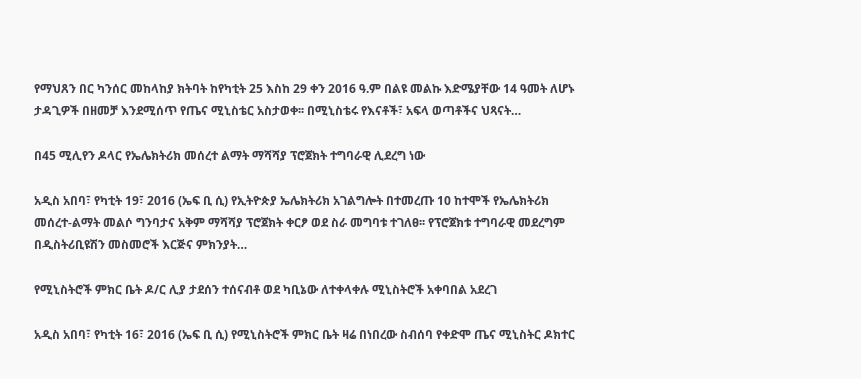የማህጸን በር ካንሰር መከላከያ ክትባት ከየካቲት 25 እስከ 29 ቀን 2016 ዓ.ም በልዩ መልኩ እድሜያቸው 14 ዓመት ለሆኑ ታዳጊዎች በዘመቻ እንደሚሰጥ የጤና ሚኒስቴር አስታወቀ፡፡ በሚኒስቴሩ የእናቶች፣ አፍላ ወጣቶችና ህጻናት…

በ45 ሚሊየን ዶላር የኤሌክትሪክ መሰረተ ልማት ማሻሻያ ፕሮጀክት ተግባራዊ ሊደረግ ነው

አዲስ አበባ፣ የካቲት 19፣ 2016 (ኤፍ ቢ ሲ) የኢትዮጵያ ኤሌክትሪክ አገልግሎት በተመረጡ 10 ከተሞች የኤሌክትሪክ መሰረተ-ልማት መልሶ ግንባታና አቅም ማሻሻያ ፕሮጀክት ቀርፆ ወደ ስራ መግባቱ ተገለፀ፡፡ የፕሮጀክቱ ተግባራዊ መደረግም በዲስትሪቢዩሽን መስመሮች እርጅና ምክንያት…

የሚኒስትሮች ምክር ቤት ዶ/ር ሊያ ታደሰን ተሰናብቶ ወደ ካቢኔው ለተቀላቀሉ ሚኒስትሮች አቀባበል አደረገ

አዲስ አበባ፣ የካቲት 16፣ 2016 (ኤፍ ቢ ሲ) የሚኒስትሮች ምክር ቤት ዛሬ በነበረው ስብሰባ የቀድሞ ጤና ሚኒስትር ዶክተር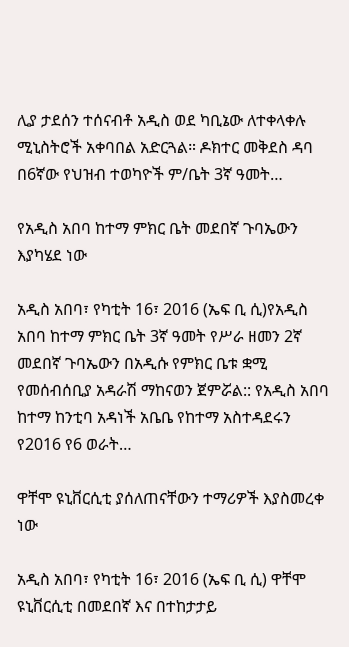ሊያ ታደሰን ተሰናብቶ አዲስ ወደ ካቢኔው ለተቀላቀሉ ሚኒስትሮች አቀባበል አድርጓል። ዶክተር መቅደስ ዳባ  በ6ኛው የህዝብ ተወካዮች ም/ቤት 3ኛ ዓመት…

የአዲስ አበባ ከተማ ምክር ቤት መደበኛ ጉባኤውን እያካሄደ ነው

አዲስ አበባ፣ የካቲት 16፣ 2016 (ኤፍ ቢ ሲ)የአዲስ አበባ ከተማ ምክር ቤት 3ኛ ዓመት የሥራ ዘመን 2ኛ መደበኛ ጉባኤውን በአዲሱ የምክር ቤቱ ቋሚ የመሰብሰቢያ አዳራሽ ማከናወን ጀምሯል:: የአዲስ አበባ ከተማ ከንቲባ አዳነች አቤቤ የከተማ አስተዳደሩን የ2016 የ6 ወራት…

ዋቸሞ ዩኒቨርሲቲ ያሰለጠናቸውን ተማሪዎች እያስመረቀ ነው

አዲስ አበባ፣ የካቲት 16፣ 2016 (ኤፍ ቢ ሲ) ዋቸሞ ዩኒቨርሲቲ በመደበኛ እና በተከታታይ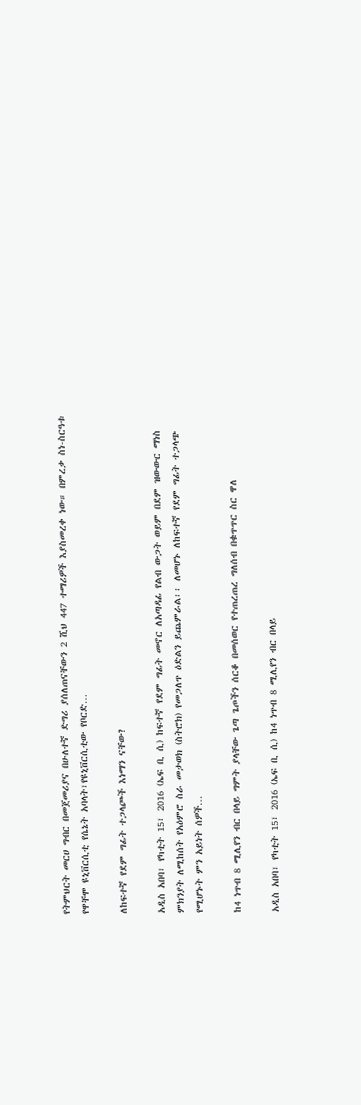የትምህርት መርሀ ግብር በመጀመሪያና በሁለተኛ ድግሪ ያሰለጠናቸውን 2 ሺህ 447 ተማሪዎች እያስመረቀ ነው። በምረቃ ስነ-ስርዓቱ የዋቸሞ ዩኒቨርሲቲ የሴኔት አባላት፣የዩኒቨርሲቲው የቦርድ…

ለከፍተኛ የደም ግፊት ተጋላጮች እነማን ናቸው?

አዲስ አበባ፣ የካቲት 15፣ 2016 (ኤፍ ቢ ሲ) ከፍተኛ የደም ግፊት መኖር ለአጣዳፊ የልብ ውጋት ወይም በደም ዝውውር ማነስ ምክንያት ለሚከሰት የአዕምሮ ስራ መታወክ (ስትሮክ) የመጋለጥ ዕድልን ይጨምራል፡፡ ለመሆኑ ለከፍተኛ የደም ግፊት ተጋላጭ የሚሆኑት ምን አይነት ሰዎች…

ከ4 ነጥብ 8 ሚሊየን ብር በላይ ግምት ያላቸው ጌጣ ጌጦችን ሰርቆ በመሰወር የተጠረጠረ ግለሰብ በቁጥጥር ስር ዋለ

አዲስ አበባ፣ የካቲት 15፣ 2016 (ኤፍ ቢ ሲ) ከ4 ነጥብ 8 ሚሊየን ብር በላይ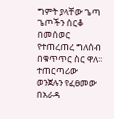ግምት ያላቸው ጌጣ ጌጦችን ሰርቆ በመሰወር የተጠረጠረ ግለሰብ በቁጥጥር ስር ዋለ፡፡ ተጠርጣሪው ወንጀሉን የፈፀመው በአራዳ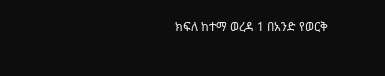ክፍለ ከተማ ወረዳ 1 በአንድ የወርቅ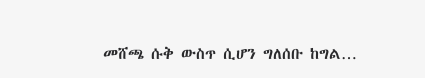መሸጫ ሱቅ ውስጥ ሲሆን ግለሰቡ ከግል…